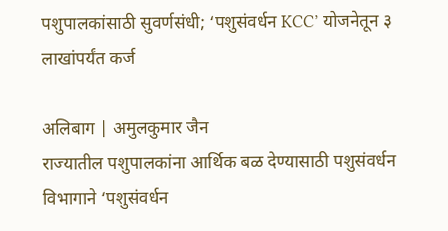पशुपालकांसाठी सुवर्णसंधी; ‘पशुसंवर्धन KCC’ योजनेतून ३ लाखांपर्यंत कर्ज

अलिबाग | अमुलकुमार जैन
राज्यातील पशुपालकांना आर्थिक बळ देण्यासाठी पशुसंवर्धन विभागाने ‘पशुसंवर्धन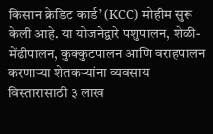किसान क्रेडिट कार्ड’ (KCC) मोहीम सुरू केली आहे. या योजनेद्वारे पशुपालन, शेळी-मेंढीपालन, कुक्कुटपालन आणि वराहपालन करणाऱ्या शेतकऱ्यांना व्यवसाय विस्तारासाठी ३ लाख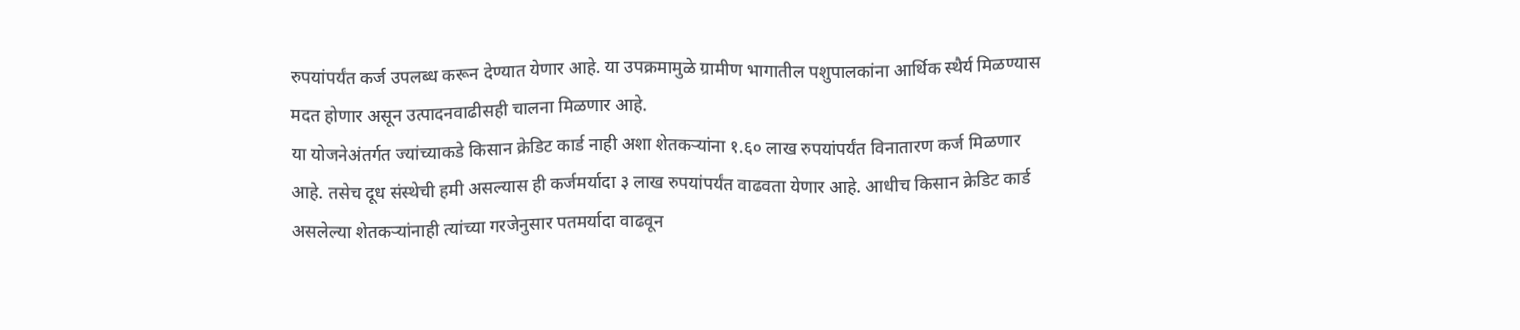रुपयांपर्यंत कर्ज उपलब्ध करून देण्यात येणार आहे. या उपक्रमामुळे ग्रामीण भागातील पशुपालकांना आर्थिक स्थैर्य मिळण्यास मदत होणार असून उत्पादनवाढीसही चालना मिळणार आहे.
या योजनेअंतर्गत ज्यांच्याकडे किसान क्रेडिट कार्ड नाही अशा शेतकऱ्यांना १.६० लाख रुपयांपर्यंत विनातारण कर्ज मिळणार आहे. तसेच दूध संस्थेची हमी असल्यास ही कर्जमर्यादा ३ लाख रुपयांपर्यंत वाढवता येणार आहे. आधीच किसान क्रेडिट कार्ड असलेल्या शेतकऱ्यांनाही त्यांच्या गरजेनुसार पतमर्यादा वाढवून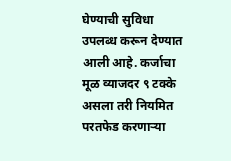घेण्याची सुविधा उपलब्ध करून देण्यात आली आहे. कर्जाचा मूळ व्याजदर ९ टक्के असला तरी नियमित परतफेड करणाऱ्या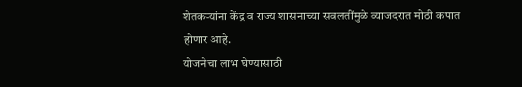शेतकऱ्यांना केंद्र व राज्य शासनाच्या सवलतींमुळे व्याजदरात मोठी कपात होणार आहे.
योजनेचा लाभ घेण्यासाठी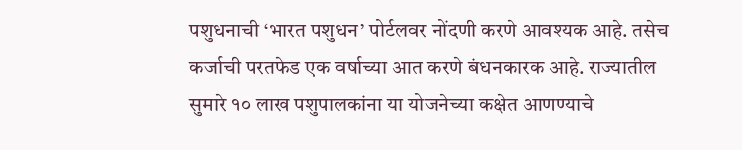पशुधनाची ‘भारत पशुधन’ पोर्टलवर नोंदणी करणे आवश्यक आहे. तसेच कर्जाची परतफेड एक वर्षाच्या आत करणे बंधनकारक आहे. राज्यातील सुमारे १० लाख पशुपालकांना या योजनेच्या कक्षेत आणण्याचे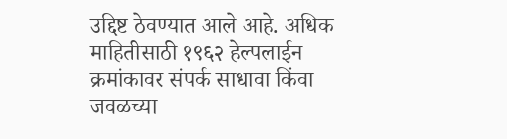उद्दिष्ट ठेवण्यात आले आहे. अधिक माहितीसाठी १९६२ हेल्पलाईन क्रमांकावर संपर्क साधावा किंवा जवळच्या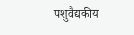पशुवैद्यकीय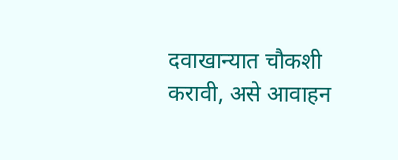दवाखान्यात चौकशी करावी, असे आवाहन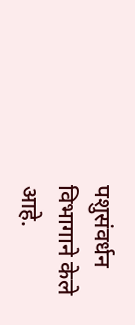पशुसंवर्धन विभागाने केले आहे.